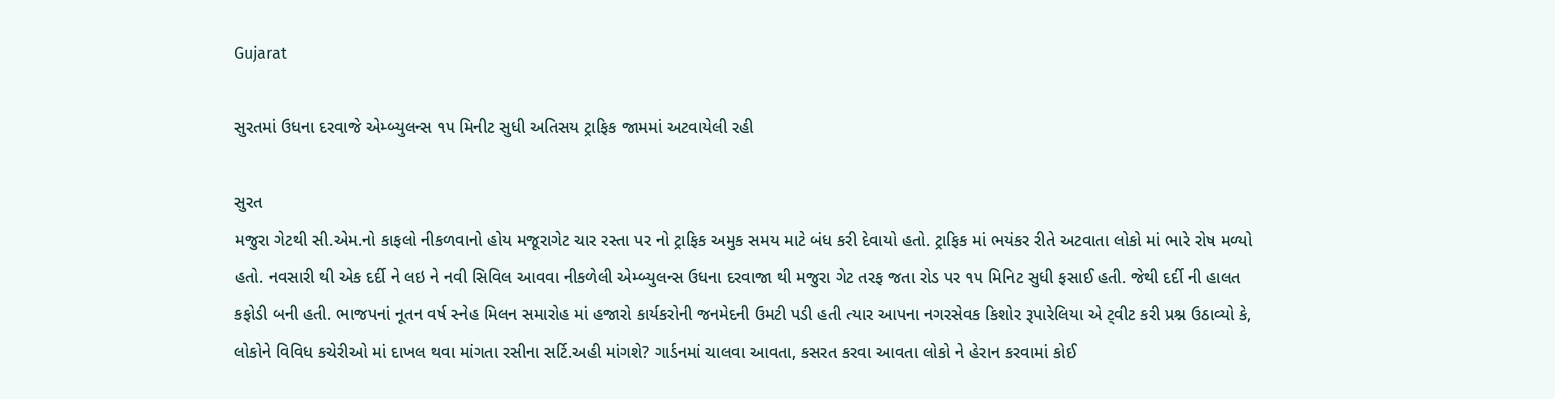Gujarat

સુરતમાં ઉધના દરવાજે એમ્બ્યુલન્સ ૧૫ મિનીટ સુધી અતિસય ટ્રાફિક જામમાં અટવાયેલી રહી

સુરત
મજુરા ગેટથી સી.એમ.નો કાફલો નીકળવાનો હોય મજૂરાગેટ ચાર રસ્તા પર નો ટ્રાફિક અમુક સમય માટે બંધ કરી દેવાયો હતો. ટ્રાફિક માં ભયંકર રીતે અટવાતા લોકો માં ભારે રોષ મળ્યો હતો. નવસારી થી એક દર્દી ને લઇ ને નવી સિવિલ આવવા નીકળેલી એમ્બ્યુલન્સ ઉધના દરવાજા થી મજુરા ગેટ તરફ જતા રોડ પર ૧૫ મિનિટ સુધી ફસાઈ હતી. જેથી દર્દી ની હાલત કફોડી બની હતી. ભાજપનાં નૂતન વર્ષ સ્નેહ મિલન સમારોહ માં હજારો કાર્યકરોની જનમેદની ઉમટી પડી હતી ત્યાર આપના નગરસેવક કિશોર રૂપારેલિયા એ ટ્‌વીટ કરી પ્રશ્ન ઉઠાવ્યો કે, લોકોને વિવિધ કચેરીઓ માં દાખલ થવા માંગતા રસીના સર્ટિ.અહી માંગશે? ગાર્ડનમાં ચાલવા આવતા, કસરત કરવા આવતા લોકો ને હેરાન કરવામાં કોઈ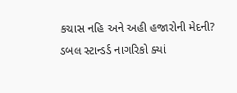કચાસ નહિ અને અહી હજારોની મેદની? ડબલ સ્ટાન્ડર્ડ નાગરિકો ક્યાં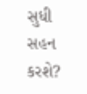સુધી સહન કરશે?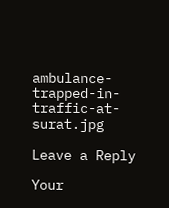ambulance-trapped-in-traffic-at-surat.jpg

Leave a Reply

Your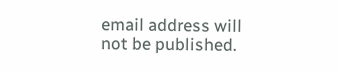email address will not be published.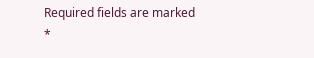Required fields are marked *